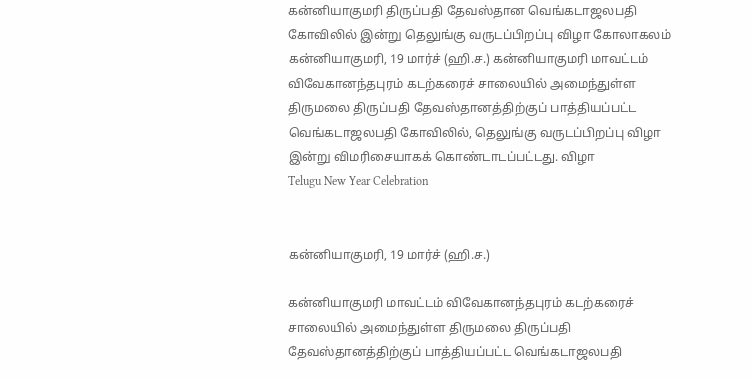கன்னியாகுமரி திருப்பதி தேவஸ்தான வெங்கடாஜலபதி கோவிலில் இன்று தெலுங்கு வருடப்பிறப்பு விழா கோலாகலம்
கன்னியாகுமரி, 19 மார்ச் (ஹி.ச.) கன்னியாகுமரி மாவட்டம் விவேகானந்தபுரம் கடற்கரைச் சாலையில் அமைந்துள்ள திருமலை திருப்பதி தேவஸ்தானத்திற்குப் பாத்தியப்பட்ட வெங்கடாஜலபதி கோவிலில், தெலுங்கு வருடப்பிறப்பு விழா இன்று விமரிசையாகக் கொண்டாடப்பட்டது. விழா
Telugu New Year Celebration


கன்னியாகுமரி, 19 மார்ச் (ஹி.ச.)

கன்னியாகுமரி மாவட்டம் விவேகானந்தபுரம் கடற்கரைச் சாலையில் அமைந்துள்ள திருமலை திருப்பதி தேவஸ்தானத்திற்குப் பாத்தியப்பட்ட வெங்கடாஜலபதி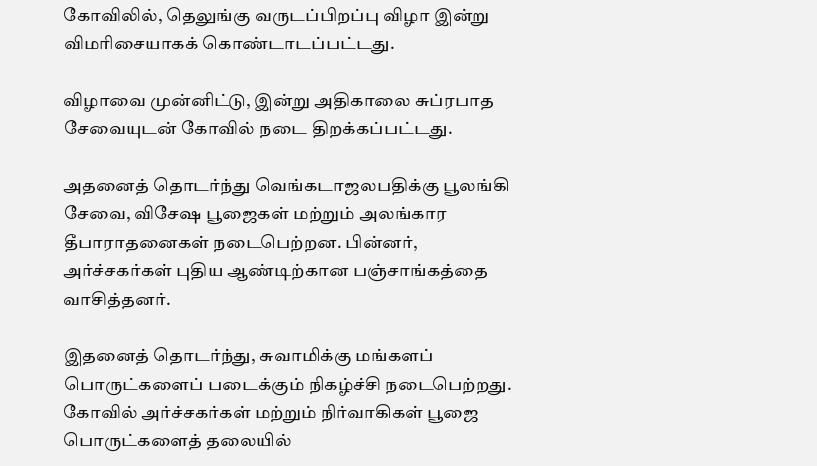கோவிலில், தெலுங்கு வருடப்பிறப்பு விழா இன்று விமரிசையாகக் கொண்டாடப்பட்டது.

விழாவை முன்னிட்டு, இன்று அதிகாலை சுப்ரபாத சேவையுடன் கோவில் நடை திறக்கப்பட்டது.

அதனைத் தொடர்ந்து வெங்கடாஜலபதிக்கு பூலங்கி சேவை, விசேஷ பூஜைகள் மற்றும் அலங்கார தீபாராதனைகள் நடைபெற்றன. பின்னர், அர்ச்சகர்கள் புதிய ஆண்டிற்கான பஞ்சாங்கத்தை வாசித்தனர்.

இதனைத் தொடர்ந்து, சுவாமிக்கு மங்களப் பொருட்களைப் படைக்கும் நிகழ்ச்சி நடைபெற்றது. கோவில் அர்ச்சகர்கள் மற்றும் நிர்வாகிகள் பூஜை பொருட்களைத் தலையில்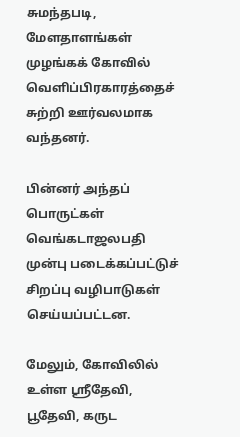சுமந்தபடி, மேளதாளங்கள் முழங்கக் கோவில் வெளிப்பிரகாரத்தைச் சுற்றி ஊர்வலமாக வந்தனர்.

பின்னர் அந்தப் பொருட்கள் வெங்கடாஜலபதி முன்பு படைக்கப்பட்டுச் சிறப்பு வழிபாடுகள் செய்யப்பட்டன.

மேலும், கோவிலில் உள்ள ஸ்ரீதேவி, பூதேவி, கருட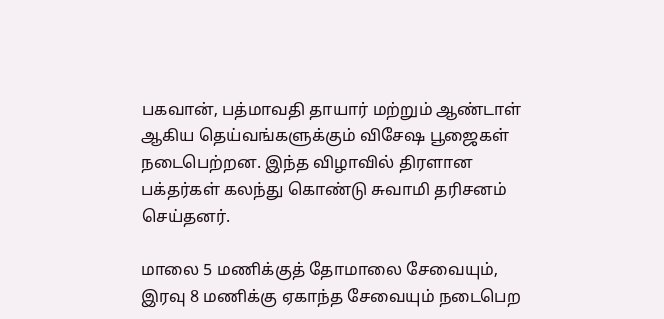பகவான், பத்மாவதி தாயார் மற்றும் ஆண்டாள் ஆகிய தெய்வங்களுக்கும் விசேஷ பூஜைகள் நடைபெற்றன. இந்த விழாவில் திரளான பக்தர்கள் கலந்து கொண்டு சுவாமி தரிசனம் செய்தனர்.

மாலை 5 மணிக்குத் தோமாலை சேவையும், இரவு 8 மணிக்கு ஏகாந்த சேவையும் நடைபெற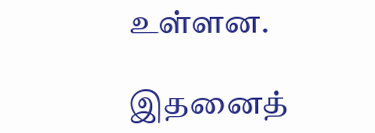உள்ளன.

இதனைத்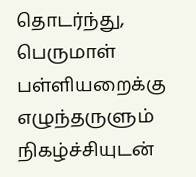தொடர்ந்து, பெருமாள் பள்ளியறைக்கு எழுந்தருளும் நிகழ்ச்சியுடன்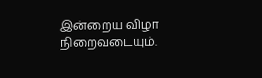இன்றைய விழா நிறைவடையும்.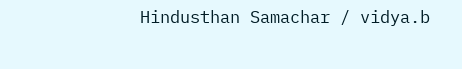Hindusthan Samachar / vidya.b